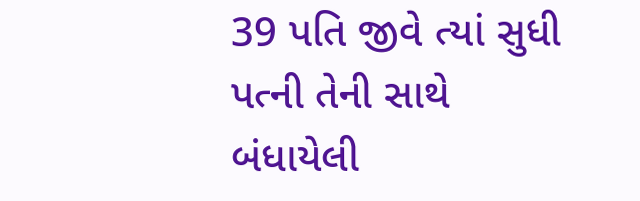39 પતિ જીવે ત્યાં સુધી પત્ની તેની સાથે બંધાયેલી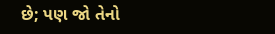છે; પણ જો તેનો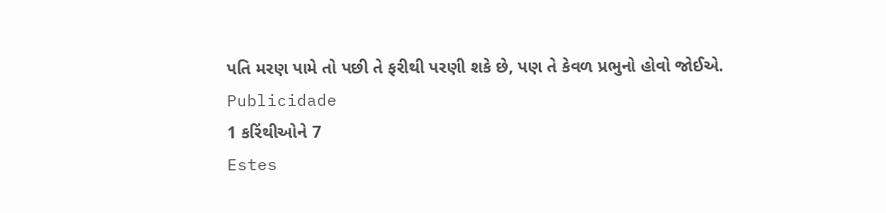પતિ મરણ પામે તો પછી તે ફરીથી પરણી શકે છે, પણ તે કેવળ પ્રભુનો હોવો જોઈએ.
Publicidade
1 કરિંથીઓને 7
Estes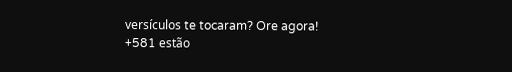versículos te tocaram? Ore agora!
+581 estão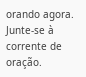orando agora.
Junte-se à corrente de oração.